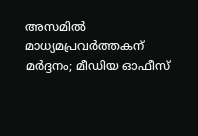അസമിൽ മാധ്യമപ്രവർത്തകന് മർദ്ദനം; മീഡിയ ഓഫീസ്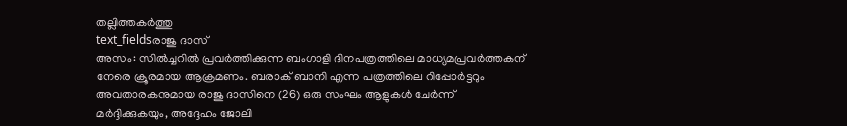തല്ലിത്തകർത്തു
text_fieldsരാജു ദാസ്
അസം: സിൽച്ചറിൽ പ്രവർത്തിക്കുന്ന ബംഗാളി ദിനപത്രത്തിലെ മാധ്യമപ്രവർത്തകന് നേരെ ക്രൂരമായ ആക്രമണം. ബരാക് ബാനി എന്ന പത്രത്തിലെ റിപ്പോർട്ടറും അവതാരകനുമായ രാജു ദാസിനെ (26) ഒരു സംഘം ആളുകൾ ചേർന്ന് മർദ്ദിക്കുകയും, അദ്ദേഹം ജോലി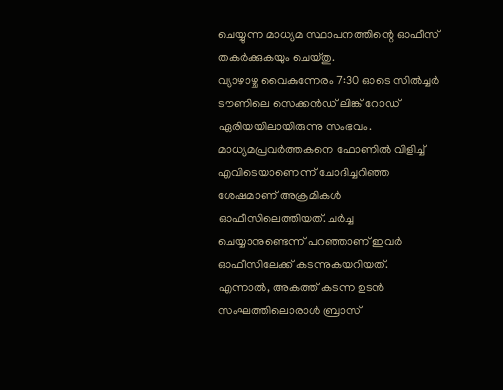ചെയ്യുന്ന മാധ്യമ സ്ഥാപനത്തിന്റെ ഓഫീസ് തകർക്കുകയും ചെയ്തു.
വ്യാഴാഴ്ച വൈകുന്നേരം 7:30 ഓടെ സിൽച്ചർ ടൗണിലെ സെക്കൻഡ് ലിങ്ക് റോഡ് ഏരിയയിലായിരുന്നു സംഭവം. മാധ്യമപ്രവർത്തകനെ ഫോണിൽ വിളിച്ച് എവിടെയാണെന്ന് ചോദിച്ചറിഞ്ഞ ശേഷമാണ് അക്രമികൾ ഓഫീസിലെത്തിയത്. ചർച്ച ചെയ്യാനുണ്ടെന്ന് പറഞ്ഞാണ് ഇവർ ഓഫീസിലേക്ക് കടന്നുകയറിയത്. എന്നാൽ, അകത്ത് കടന്ന ഉടൻ സംഘത്തിലൊരാൾ ബ്രാസ്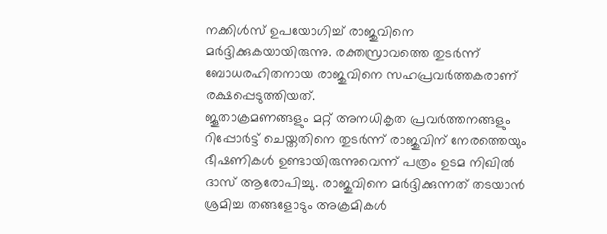നക്കിൾസ് ഉപയോഗിച്ച് രാജുവിനെ മർദ്ദിക്കുകയായിരുന്നു. രക്തസ്രാവത്തെ തുടർന്ന് ബോധരഹിതനായ രാജുവിനെ സഹപ്രവർത്തകരാണ് രക്ഷപ്പെടുത്തിയത്.
ജൂതാക്രമണങ്ങളും മറ്റ് അനധികൃത പ്രവർത്തനങ്ങളും റിപ്പോർട്ട് ചെയ്തതിനെ തുടർന്ന് രാജുവിന് നേരത്തെയും ഭീഷണികൾ ഉണ്ടായിരുന്നുവെന്ന് പത്രം ഉടമ നിഖിൽ ദാസ് ആരോപിച്ചു. രാജുവിനെ മർദ്ദിക്കുന്നത് തടയാൻ ശ്രമിച്ച തങ്ങളോടും അക്രമികൾ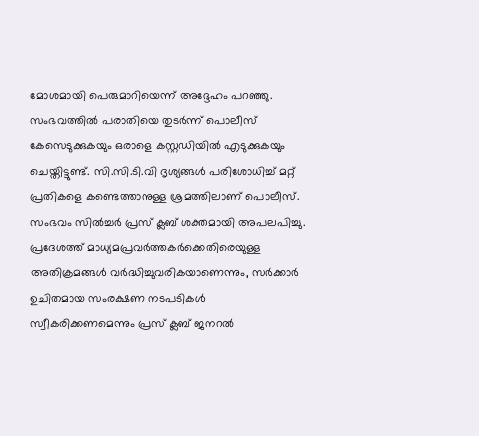മോശമായി പെരുമാറിയെന്ന് അദ്ദേഹം പറഞ്ഞു. സംഭവത്തിൽ പരാതിയെ തുടർന്ന് പൊലീസ് കേസെടുക്കുകയും ഒരാളെ കസ്റ്റഡിയിൽ എടുക്കുകയും ചെയ്തിട്ടുണ്ട്. സി.സി.ടി.വി ദൃശ്യങ്ങൾ പരിശോധിച്ച് മറ്റ് പ്രതികളെ കണ്ടെത്താനുള്ള ശ്രമത്തിലാണ് പൊലീസ്.
സംഭവം സിൽച്ചർ പ്രസ് ക്ലബ് ശക്തമായി അപലപിച്ചു. പ്രദേശത്ത് മാധ്യമപ്രവർത്തകർക്കെതിരെയുള്ള അതിക്രമങ്ങൾ വർദ്ധിച്ചുവരികയാണെന്നും, സർക്കാർ ഉചിതമായ സംരക്ഷണ നടപടികൾ സ്വീകരിക്കണമെന്നും പ്രസ് ക്ലബ് ജനറൽ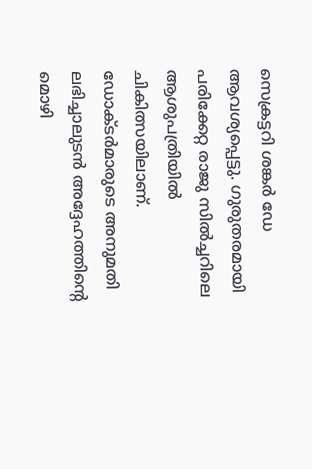സെക്രട്ടറി ശങ്കർ ഡേ ആവശ്യപ്പെട്ടു. ഗുരുതരമായി പരിക്കേറ്റ രാജു സിൽച്ചറിലെ ആശുപത്രിയിൽ ചികിത്സയിലാണ്. ഡോക്ടർമാരുടെ അനുമതി ലഭിച്ചാലുടൻ അദ്ദേഹത്തിന്റെ മൊഴി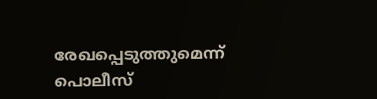രേഖപ്പെടുത്തുമെന്ന് പൊലീസ്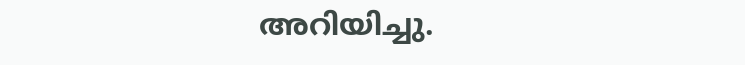അറിയിച്ചു.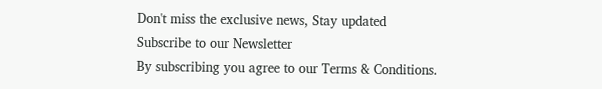Don't miss the exclusive news, Stay updated
Subscribe to our Newsletter
By subscribing you agree to our Terms & Conditions.